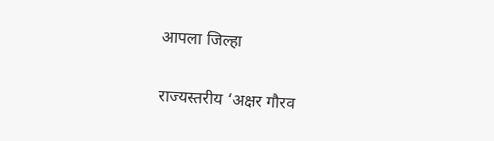आपला जिल्हा

राज्यस्तरीय ‘अक्षर गौरव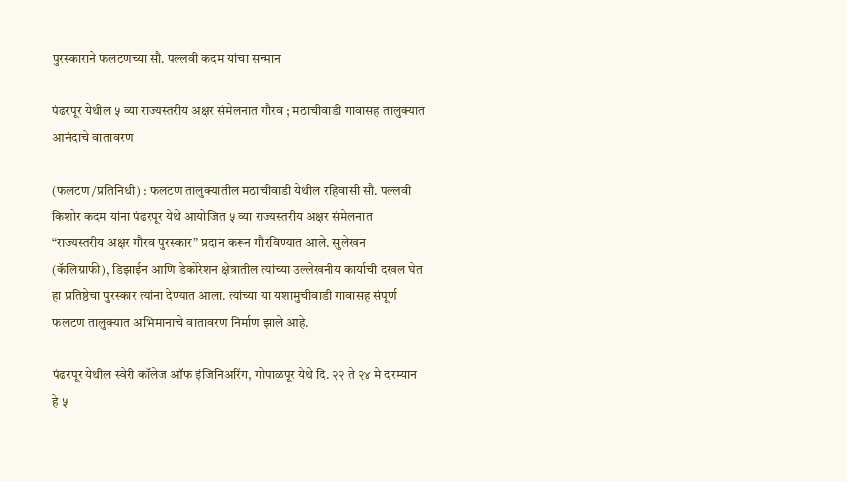पुरस्काराने फलटणच्या सौ. पल्लवी कदम यांचा सन्मान

पंढरपूर येथील ५ व्या राज्यस्तरीय अक्षर संमेलनात गौरव ; मठाचीवाडी गावासह तालुक्यात आनंदाचे वातावरण

(फलटण /प्रतिनिधी) : फलटण तालुक्यातील मठाचीवाडी येथील रहिवासी सौ. पल्लवी किशोर कदम यांना पंढरपूर येथे आयोजित ५ व्या राज्यस्तरीय अक्षर संमेलनात “राज्यस्तरीय अक्षर गौरव पुरस्कार” प्रदान करून गौरविण्यात आले. सुलेखन (कॅलिग्राफी), डिझाईन आणि डेकोरेशन क्षेत्रातील त्यांच्या उल्लेखनीय कार्याची दखल घेत हा प्रतिष्ठेचा पुरस्कार त्यांना देण्यात आला. त्यांच्या या यशामुचीवाडी गावासह संपूर्ण फलटण तालुक्यात अभिमानाचे वातावरण निर्माण झाले आहे.

पंढरपूर येथील स्वेरी कॉलेज ऑफ इंजिनिअरिंग, गोपाळपूर येथे दि. २२ ते २४ मे दरम्यान हे ५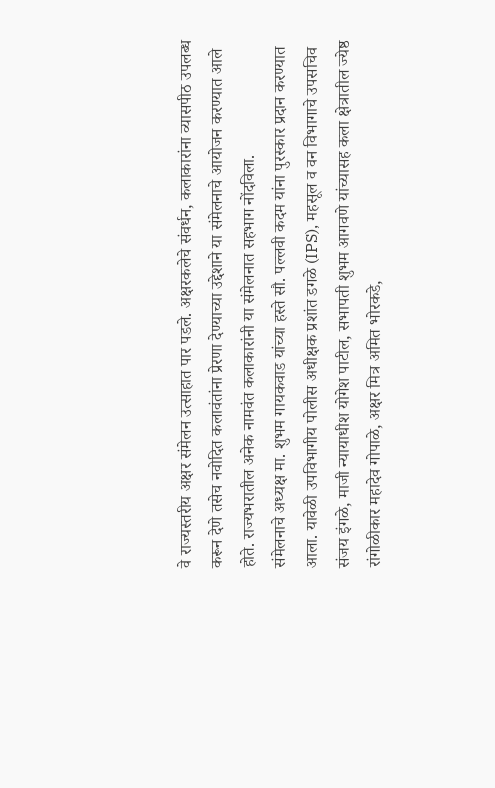वे राज्यस्तरीय अक्षर संमेलन उत्साहात पार पडले. अक्षरकलेचे संवर्धन, कलाकारांना व्यासपीठ उपलब्ध करून देणे तसेच नवोदित कलावंतांना प्रेरणा देण्याच्या उद्देशाने या संमेलनाचे आयोजन करण्यात आले होते. राज्यभरातील अनेक नामवंत कलाकारांनी या संमेलनात सहभाग नोंदविला.
संमेलनाचे अध्यक्ष मा. शुभम गायकवाड यांच्या हस्ते सौ. पल्लवी कदम यांना पुरस्कार प्रदान करण्यात आला. यावेळी उपविभागीय पोलीस अधीक्षक प्रशांत डगळे (IPS), महसूल व वन विभागाचे उपसचिव संजय इंगळे, माजी न्यायाधीश योगेश पाटील, सभापती शुभम आगवणे यांच्यासह कला क्षेत्रातील ज्येष्ठ रांगोळीकार महादेव गोपाळे, अक्षर मित्र अमित भोरकडे,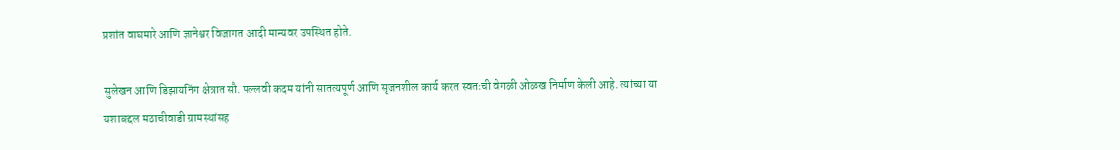प्रशांत वाघमारे आणि ज्ञानेश्वर विजागत आदी मान्यवर उपस्थित होते.

सुलेखन आणि डिझायनिंग क्षेत्रात सौ. पल्लवी कदम यांनी सातत्यपूर्ण आणि सृजनशील कार्य करत स्वतःची वेगळी ओळख निर्माण केली आहे. त्यांच्या या यशाबद्दल मठाचीवाडी ग्रामस्थांसह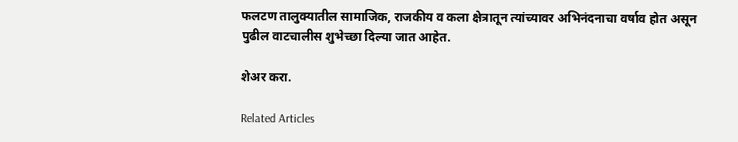फलटण तालुक्यातील सामाजिक, राजकीय व कला क्षेत्रातून त्यांच्यावर अभिनंदनाचा वर्षाव होत असून पुढील वाटचालीस शुभेच्छा दिल्या जात आहेत.

शेअर करा.

Related Articles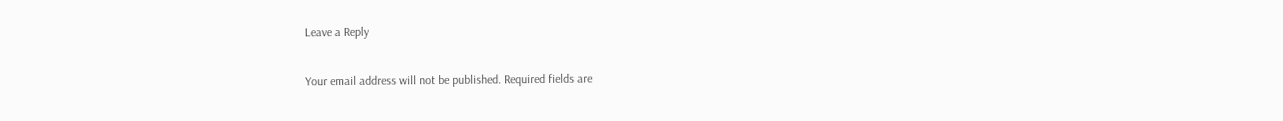Leave a Reply

Your email address will not be published. Required fields are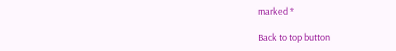marked *

Back to top button